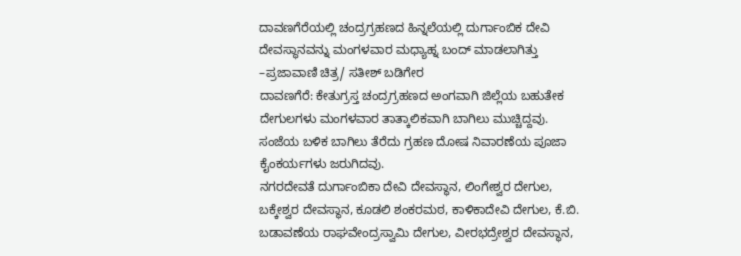ದಾವಣಗೆರೆಯಲ್ಲಿ ಚಂದ್ರಗ್ರಹಣದ ಹಿನ್ನಲೆಯಲ್ಲಿ ದುರ್ಗಾಂಬಿಕ ದೇವಿ ದೇವಸ್ಥಾನವನ್ನು ಮಂಗಳವಾರ ಮಧ್ಯಾಹ್ನ ಬಂದ್ ಮಾಡಲಾಗಿತ್ತು –ಪ್ರಜಾವಾಣಿ ಚಿತ್ರ/ ಸತೀಶ್ ಬಡಿಗೇರ
ದಾವಣಗೆರೆ: ಕೇತುಗ್ರಸ್ತ ಚಂದ್ರಗ್ರಹಣದ ಅಂಗವಾಗಿ ಜಿಲ್ಲೆಯ ಬಹುತೇಕ ದೇಗುಲಗಳು ಮಂಗಳವಾರ ತಾತ್ಕಾಲಿಕವಾಗಿ ಬಾಗಿಲು ಮುಚ್ಚಿದ್ದವು. ಸಂಜೆಯ ಬಳಿಕ ಬಾಗಿಲು ತೆರೆದು ಗ್ರಹಣ ದೋಷ ನಿವಾರಣೆಯ ಪೂಜಾ ಕೈಂಕರ್ಯಗಳು ಜರುಗಿದವು.
ನಗರದೇವತೆ ದುರ್ಗಾಂಬಿಕಾ ದೇವಿ ದೇವಸ್ಥಾನ, ಲಿಂಗೇಶ್ವರ ದೇಗುಲ, ಬಕ್ಕೇಶ್ವರ ದೇವಸ್ಥಾನ, ಕೂಡಲಿ ಶಂಕರಮಠ, ಕಾಳಿಕಾದೇವಿ ದೇಗುಲ, ಕೆ.ಬಿ. ಬಡಾವಣೆಯ ರಾಘವೇಂದ್ರಸ್ವಾಮಿ ದೇಗುಲ, ವೀರಭದ್ರೇಶ್ವರ ದೇವಸ್ಥಾನ,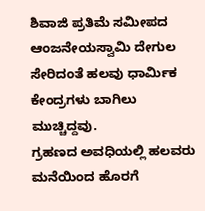ಶಿವಾಜಿ ಪ್ರತಿಮೆ ಸಮೀಪದ ಆಂಜನೇಯಸ್ವಾಮಿ ದೇಗುಲ ಸೇರಿದಂತೆ ಹಲವು ಧಾರ್ಮಿಕ ಕೇಂದ್ರಗಳು ಬಾಗಿಲು ಮುಚ್ಚಿದ್ದವು.
ಗ್ರಹಣದ ಅವಧಿಯಲ್ಲಿ ಹಲವರು ಮನೆಯಿಂದ ಹೊರಗೆ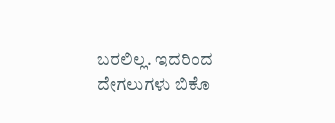ಬರಲಿಲ್ಲ. ಇದರಿಂದ ದೇಗಲುಗಳು ಬಿಕೊ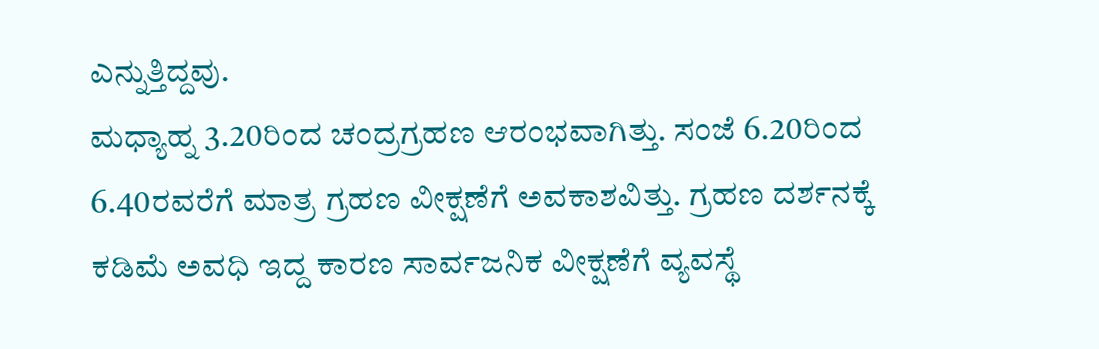ಎನ್ನುತ್ತಿದ್ದವು.
ಮಧ್ಯಾಹ್ನ 3.20ರಿಂದ ಚಂದ್ರಗ್ರಹಣ ಆರಂಭವಾಗಿತ್ತು. ಸಂಜೆ 6.20ರಿಂದ 6.40ರವರೆಗೆ ಮಾತ್ರ ಗ್ರಹಣ ವೀಕ್ಷಣೆಗೆ ಅವಕಾಶವಿತ್ತು. ಗ್ರಹಣ ದರ್ಶನಕ್ಕೆ ಕಡಿಮೆ ಅವಧಿ ಇದ್ದ ಕಾರಣ ಸಾರ್ವಜನಿಕ ವೀಕ್ಷಣೆಗೆ ವ್ಯವಸ್ಥೆ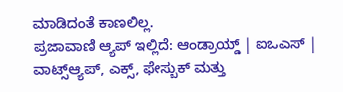ಮಾಡಿದಂತೆ ಕಾಣಲಿಲ್ಲ.
ಪ್ರಜಾವಾಣಿ ಆ್ಯಪ್ ಇಲ್ಲಿದೆ: ಆಂಡ್ರಾಯ್ಡ್ | ಐಒಎಸ್ | ವಾಟ್ಸ್ಆ್ಯಪ್, ಎಕ್ಸ್, ಫೇಸ್ಬುಕ್ ಮತ್ತು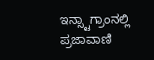ಇನ್ಸ್ಟಾಗ್ರಾಂನಲ್ಲಿ ಪ್ರಜಾವಾಣಿ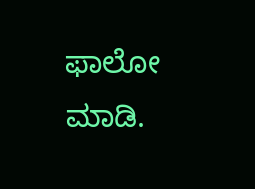ಫಾಲೋ ಮಾಡಿ.